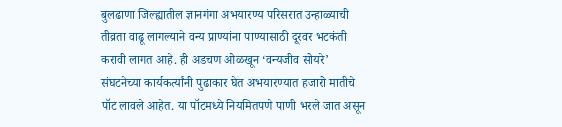बुलढाणा जिल्ह्यातील ज्ञानगंगा अभयारण्य परिसरात उन्हाळ्याची तीव्रता वाढू लागल्याने वन्य प्राण्यांना पाण्यासाठी दूरवर भटकंती करावी लागत आहे. ही अडचण ओळखून ‘वन्यजीव सोयरे’ संघटनेच्या कार्यकर्त्यांनी पुढाकार घेत अभयारण्यात हजारो मातीचे पॉट लावले आहेत. या पॉटमध्ये नियमितपणे पाणी भरले जात असून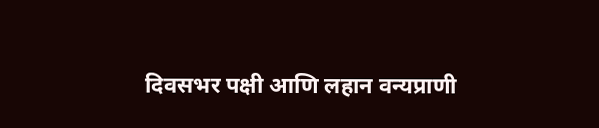दिवसभर पक्षी आणि लहान वन्यप्राणी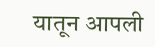यातून आपली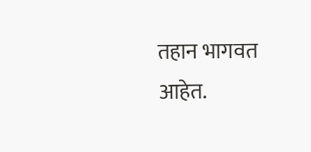तहान भागवत आहेत.